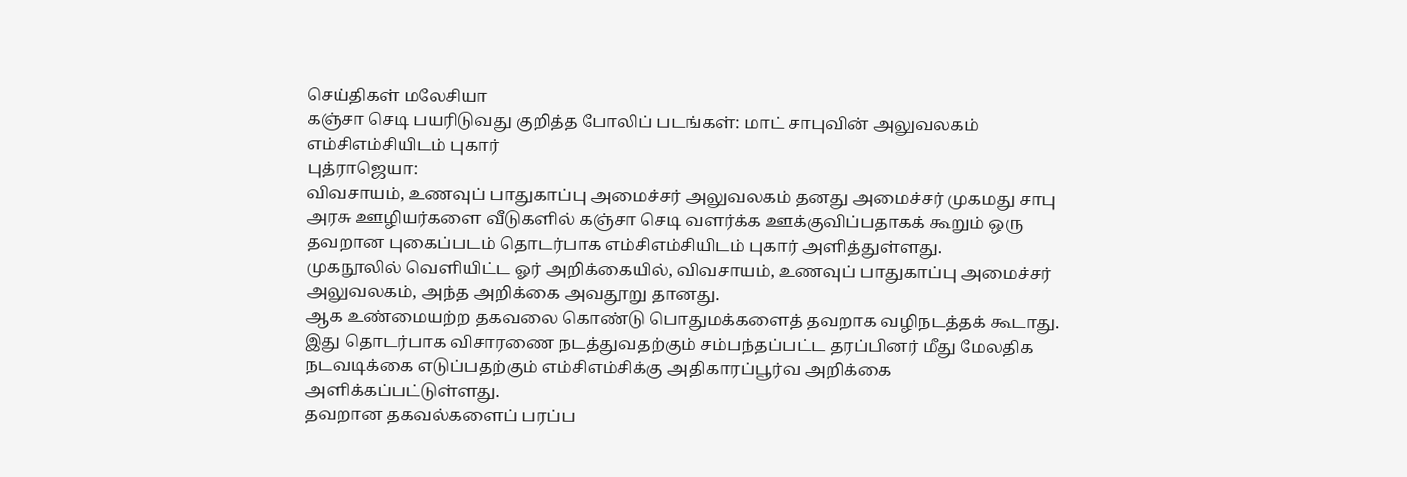செய்திகள் மலேசியா
கஞ்சா செடி பயரிடுவது குறித்த போலிப் படங்கள்: மாட் சாபுவின் அலுவலகம் எம்சிஎம்சியிடம் புகார்
புத்ராஜெயா:
விவசாயம், உணவுப் பாதுகாப்பு அமைச்சர் அலுவலகம் தனது அமைச்சர் முகமது சாபு அரசு ஊழியர்களை வீடுகளில் கஞ்சா செடி வளர்க்க ஊக்குவிப்பதாகக் கூறும் ஒரு தவறான புகைப்படம் தொடர்பாக எம்சிஎம்சியிடம் புகார் அளித்துள்ளது.
முகநூலில் வெளியிட்ட ஓர் அறிக்கையில், விவசாயம், உணவுப் பாதுகாப்பு அமைச்சர் அலுவலகம், அந்த அறிக்கை அவதூறு தானது.
ஆக உண்மையற்ற தகவலை கொண்டு பொதுமக்களைத் தவறாக வழிநடத்தக் கூடாது.
இது தொடர்பாக விசாரணை நடத்துவதற்கும் சம்பந்தப்பட்ட தரப்பினர் மீது மேலதிக நடவடிக்கை எடுப்பதற்கும் எம்சிஎம்சிக்கு அதிகாரப்பூர்வ அறிக்கை அளிக்கப்பட்டுள்ளது.
தவறான தகவல்களைப் பரப்ப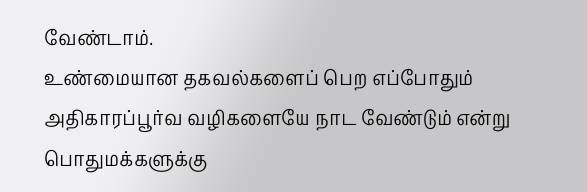வேண்டாம்.
உண்மையான தகவல்களைப் பெற எப்போதும் அதிகாரப்பூர்வ வழிகளையே நாட வேண்டும் என்று பொதுமக்களுக்கு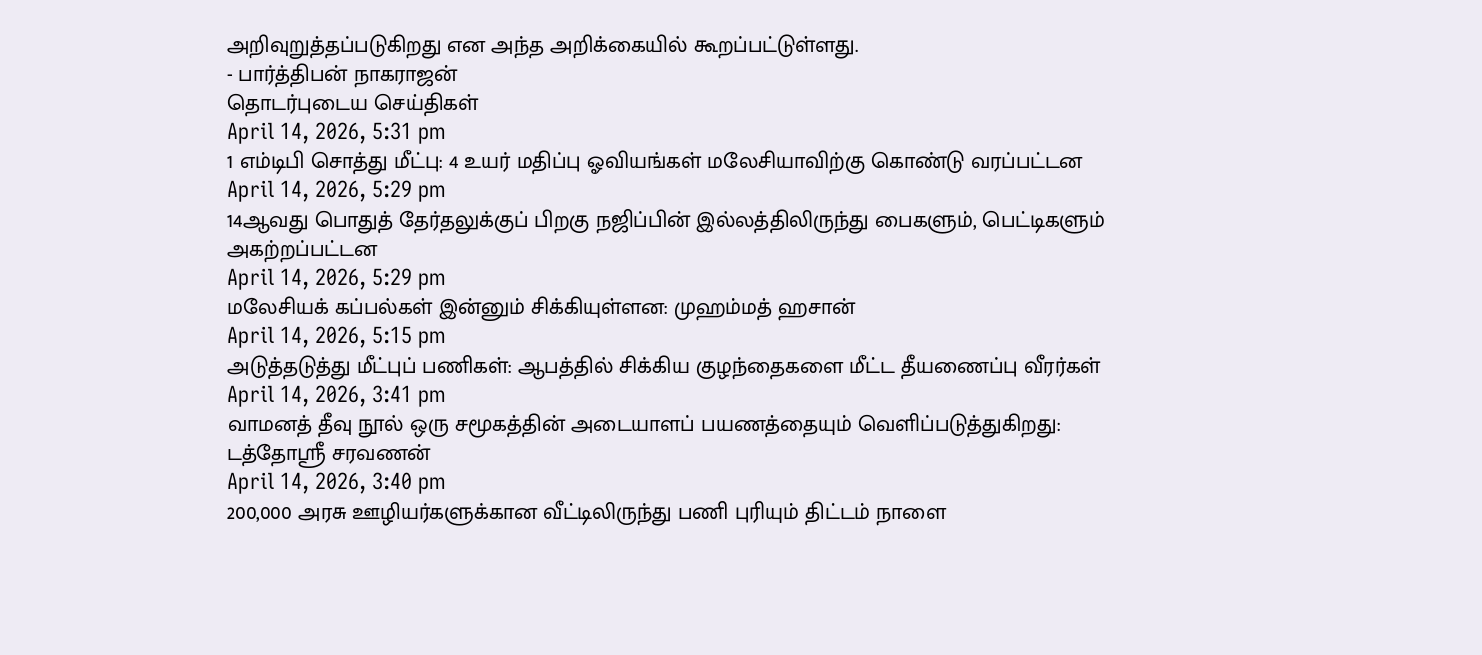அறிவுறுத்தப்படுகிறது என அந்த அறிக்கையில் கூறப்பட்டுள்ளது.
- பார்த்திபன் நாகராஜன்
தொடர்புடைய செய்திகள்
April 14, 2026, 5:31 pm
1 எம்டிபி சொத்து மீட்பு: 4 உயர் மதிப்பு ஓவியங்கள் மலேசியாவிற்கு கொண்டு வரப்பட்டன
April 14, 2026, 5:29 pm
14ஆவது பொதுத் தேர்தலுக்குப் பிறகு நஜிப்பின் இல்லத்திலிருந்து பைகளும், பெட்டிகளும் அகற்றப்பட்டன
April 14, 2026, 5:29 pm
மலேசியக் கப்பல்கள் இன்னும் சிக்கியுள்ளன: முஹம்மத் ஹசான்
April 14, 2026, 5:15 pm
அடுத்தடுத்து மீட்புப் பணிகள்: ஆபத்தில் சிக்கிய குழந்தைகளை மீட்ட தீயணைப்பு வீரர்கள்
April 14, 2026, 3:41 pm
வாமனத் தீவு நூல் ஒரு சமூகத்தின் அடையாளப் பயணத்தையும் வெளிப்படுத்துகிறது: டத்தோஶ்ரீ சரவணன்
April 14, 2026, 3:40 pm
200,000 அரசு ஊழியர்களுக்கான வீட்டிலிருந்து பணி புரியும் திட்டம் நாளை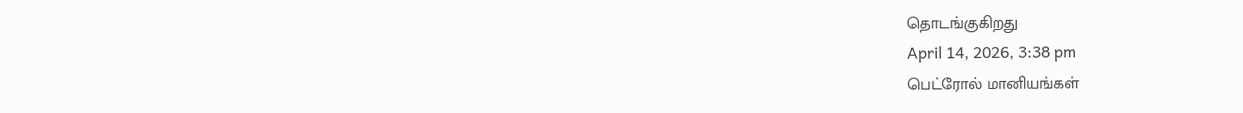தொடங்குகிறது
April 14, 2026, 3:38 pm
பெட்ரோல் மானியங்கள்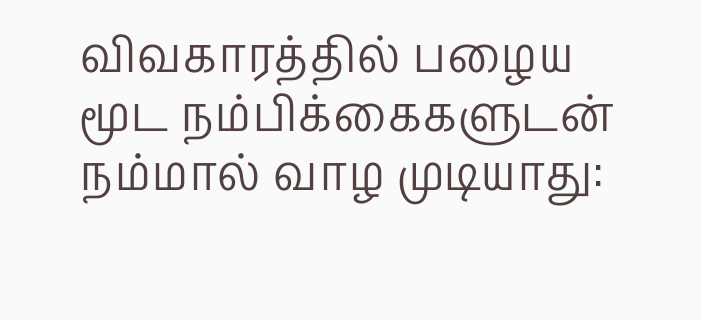விவகாரத்தில் பழைய மூட நம்பிக்கைகளுடன் நம்மால் வாழ முடியாது: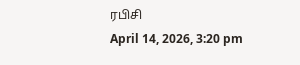ரபிசி
April 14, 2026, 3:20 pm